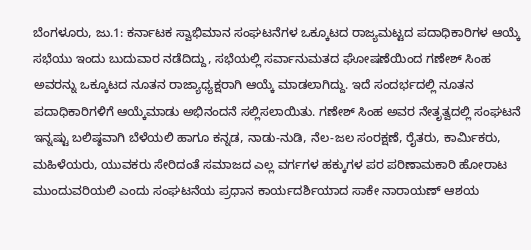ಬೆಂಗಳೂರು, ಜು.1: ಕರ್ನಾಟಕ ಸ್ವಾಭಿಮಾನ ಸಂಘಟನೆಗಳ ಒಕ್ಕೂಟದ ರಾಜ್ಯಮಟ್ಟದ ಪದಾಧಿಕಾರಿಗಳ ಆಯ್ಕೆ ಸಭೆಯು ಇಂದು ಬುದುವಾರ ನಡೆದಿದ್ದು, ಸಭೆಯಲ್ಲಿ ಸರ್ವಾನುಮತದ ಘೋಷಣೆಯಿಂದ ಗಣೇಶ್ ಸಿಂಹ ಅವರನ್ನು ಒಕ್ಕೂಟದ ನೂತನ ರಾಜ್ಯಾಧ್ಯಕ್ಷರಾಗಿ ಆಯ್ಕೆ ಮಾಡಲಾಗಿದ್ದು. ಇದೆ ಸಂದರ್ಭದಲ್ಲಿ ನೂತನ ಪದಾಧಿಕಾರಿಗಳಿಗೆ ಆಯ್ಕೆಮಾಡು ಅಭಿನಂದನೆ ಸಲ್ಲಿಸಲಾಯಿತು. ಗಣೇಶ್ ಸಿಂಹ ಅವರ ನೇತೃತ್ವದಲ್ಲಿ ಸಂಘಟನೆ ಇನ್ನಷ್ಟು ಬಲಿಷ್ಠವಾಗಿ ಬೆಳೆಯಲಿ ಹಾಗೂ ಕನ್ನಡ, ನಾಡು-ನುಡಿ, ನೆಲ-ಜಲ ಸಂರಕ್ಷಣೆ, ರೈತರು, ಕಾರ್ಮಿಕರು, ಮಹಿಳೆಯರು, ಯುವಕರು ಸೇರಿದಂತೆ ಸಮಾಜದ ಎಲ್ಲ ವರ್ಗಗಳ ಹಕ್ಕುಗಳ ಪರ ಪರಿಣಾಮಕಾರಿ ಹೋರಾಟ ಮುಂದುವರಿಯಲಿ ಎಂದು ಸಂಘಟನೆಯ ಪ್ರಧಾನ ಕಾರ್ಯದರ್ಶಿಯಾದ ಸಾಕೇ ನಾರಾಯಣ್ ಆಶಯ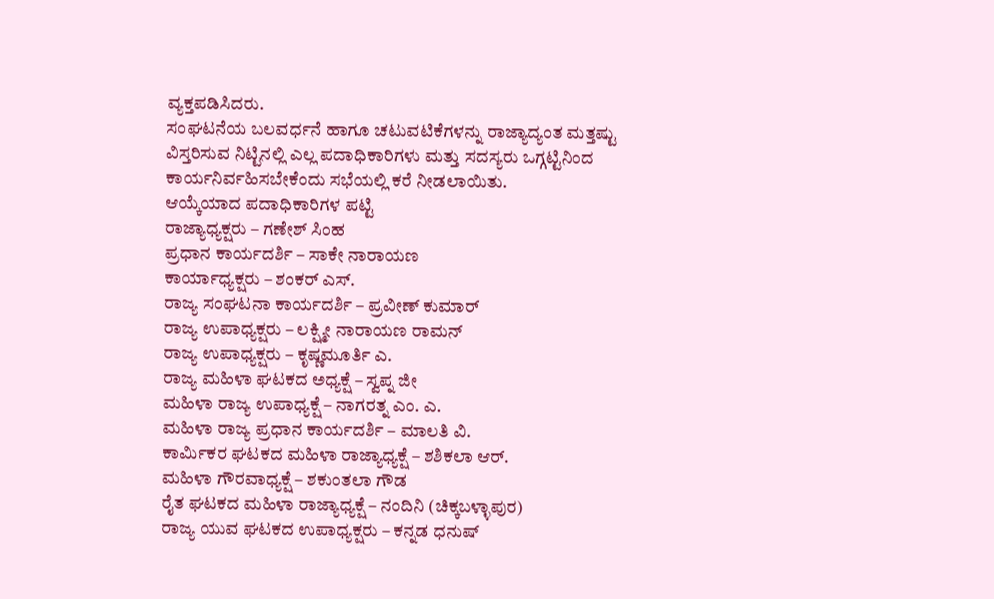ವ್ಯಕ್ತಪಡಿಸಿದರು.
ಸಂಘಟನೆಯ ಬಲವರ್ಧನೆ ಹಾಗೂ ಚಟುವಟಿಕೆಗಳನ್ನು ರಾಜ್ಯಾದ್ಯಂತ ಮತ್ತಷ್ಟು ವಿಸ್ತರಿಸುವ ನಿಟ್ಟಿನಲ್ಲಿ ಎಲ್ಲ ಪದಾಧಿಕಾರಿಗಳು ಮತ್ತು ಸದಸ್ಯರು ಒಗ್ಗಟ್ಟಿನಿಂದ ಕಾರ್ಯನಿರ್ವಹಿಸಬೇಕೆಂದು ಸಭೆಯಲ್ಲಿ ಕರೆ ನೀಡಲಾಯಿತು.
ಆಯ್ಕೆಯಾದ ಪದಾಧಿಕಾರಿಗಳ ಪಟ್ಟಿ
ರಾಜ್ಯಾಧ್ಯಕ್ಷರು – ಗಣೇಶ್ ಸಿಂಹ
ಪ್ರಧಾನ ಕಾರ್ಯದರ್ಶಿ – ಸಾಕೇ ನಾರಾಯಣ
ಕಾರ್ಯಾಧ್ಯಕ್ಷರು – ಶಂಕರ್ ಎಸ್.
ರಾಜ್ಯ ಸಂಘಟನಾ ಕಾರ್ಯದರ್ಶಿ – ಪ್ರವೀಣ್ ಕುಮಾರ್
ರಾಜ್ಯ ಉಪಾಧ್ಯಕ್ಷರು – ಲಕ್ಷ್ಮೀ ನಾರಾಯಣ ರಾಮನ್
ರಾಜ್ಯ ಉಪಾಧ್ಯಕ್ಷರು – ಕೃಷ್ಣಮೂರ್ತಿ ಎ.
ರಾಜ್ಯ ಮಹಿಳಾ ಘಟಕದ ಅಧ್ಯಕ್ಷೆ – ಸ್ವಪ್ನ ಜೀ
ಮಹಿಳಾ ರಾಜ್ಯ ಉಪಾಧ್ಯಕ್ಷೆ – ನಾಗರತ್ನ ಎಂ. ಎ.
ಮಹಿಳಾ ರಾಜ್ಯ ಪ್ರಧಾನ ಕಾರ್ಯದರ್ಶಿ – ಮಾಲತಿ ವಿ.
ಕಾರ್ಮಿಕರ ಘಟಕದ ಮಹಿಳಾ ರಾಜ್ಯಾಧ್ಯಕ್ಷೆ – ಶಶಿಕಲಾ ಆರ್.
ಮಹಿಳಾ ಗೌರವಾಧ್ಯಕ್ಷೆ – ಶಕುಂತಲಾ ಗೌಡ
ರೈತ ಘಟಕದ ಮಹಿಳಾ ರಾಜ್ಯಾಧ್ಯಕ್ಷೆ – ನಂದಿನಿ (ಚಿಕ್ಕಬಳ್ಳಾಪುರ)
ರಾಜ್ಯ ಯುವ ಘಟಕದ ಉಪಾಧ್ಯಕ್ಷರು – ಕನ್ನಡ ಧನುಷ್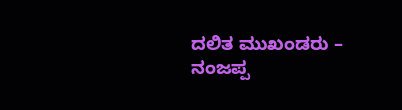ದಲಿತ ಮುಖಂಡರು – ನಂಜಪ್ಪ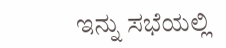ಇನ್ನು ಸಭೆಯಲ್ಲಿ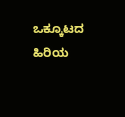ಒಕ್ಕೂಟದ ಹಿರಿಯ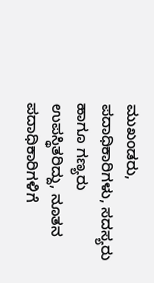ಮುಖಂಡರು, ಪದಾಧಿಕಾರಿಗಳು, ಸದಸ್ಯರು ಹಾಗೂ ಗಣ್ಯರು ಉಪಸ್ಥಿತರಿದ್ದು, ನೂತನ ಪದಾಧಿಕಾರಿಗಳಿಗೆ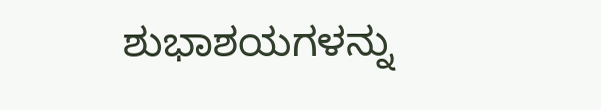ಶುಭಾಶಯಗಳನ್ನು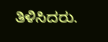ತಿಳಿಸಿದರು.